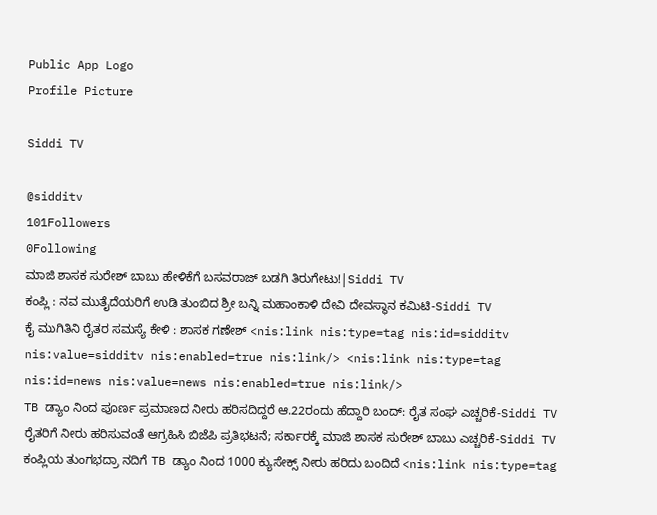Public App Logo
Profile Picture

Siddi TV

@sidditv
101Followers
0Following
ಮಾಜಿ ಶಾಸಕ ಸುರೇಶ್ ಬಾಬು ಹೇಳಿಕೆಗೆ ಬಸವರಾಜ್ ಬಡಗಿ ತಿರುಗೇಟು!|Siddi TV
ಕಂಪ್ಲಿ : ನವ ಮುತೈದೆಯರಿಗೆ ಉಡಿ ತುಂಬಿದ ಶ್ರೀ ಬನ್ನಿ ಮಹಾಂಕಾಳಿ ದೇವಿ ದೇವಸ್ಥಾನ ಕಮಿಟಿ-Siddi TV
ಕೈ ಮುಗಿತಿನಿ ರೈತರ ಸಮಸ್ಯೆ ಕೇಳಿ : ಶಾಸಕ ಗಣೇಶ್ <nis:link nis:type=tag nis:id=sidditv nis:value=sidditv nis:enabled=true nis:link/> <nis:link nis:type=tag nis:id=news nis:value=news nis:enabled=true nis:link/>
TB ಡ್ಯಾಂ ನಿಂದ ಪೂರ್ಣ ಪ್ರಮಾಣದ ನೀರು ಹರಿಸದಿದ್ದರೆ ಆ.22ರಂದು ಹೆದ್ದಾರಿ ಬಂದ್: ರೈತ ಸಂಘ ಎಚ್ಚರಿಕೆ-Siddi TV
ರೈತರಿಗೆ ನೀರು ಹರಿಸುವಂತೆ ಆಗ್ರಹಿಸಿ ಬಿಜೆಪಿ ಪ್ರತಿಭಟನೆ; ಸರ್ಕಾರಕ್ಕೆ ಮಾಜಿ ಶಾಸಕ ಸುರೇಶ್ ಬಾಬು ಎಚ್ಚರಿಕೆ-Siddi TV
ಕಂಪ್ಲಿಯ ತುಂಗಭದ್ರಾ ನದಿಗೆ TB ಡ್ಯಾಂ ನಿಂದ 1000 ಕ್ಯುಸೇಕ್ಸ್ ನೀರು ಹರಿದು ಬಂದಿದೆ <nis:link nis:type=tag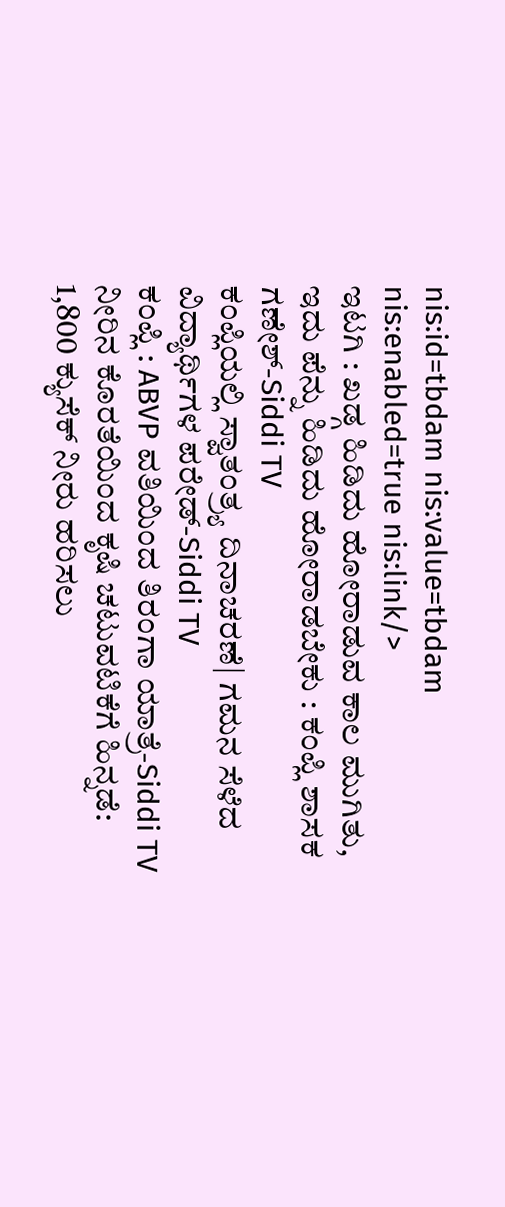nis:id=tbdam nis:value=tbdam nis:enabled=true nis:link/>
ಇಟಗಿ : ಖಡ್ಗ ಹಿಡಿದು ಹೋರಾಡುವ ಕಾಲ ಮುಗಿತು, ಇದು ಪೆನ್ನು ಹಿಡಿದು ಹೋರಾಡಬೇಕು : ಕಂಪ್ಲಿ ಶಾಸಕ ಗಣೇಶ್-Siddi TV
ಕಂಪ್ಲಿಯಲ್ಲಿ ಸ್ವಾತಂತ್ರ್ಯ ದಿನಾಚರಣೆ| ಗಮನ ಸೆಳೆದ ವಿದ್ಯಾರ್ಥಿಗಳ ಪರೇಡ್-Siddi TV
ಕಂಪ್ಲಿ : ABVP ವತಿಯಿಂದ ತಿರಂಗಾ ಯಾತ್ರೆ-Siddi TV
ನೀರಿನ ಕೊರತೆಯಿಂದ ಕೃಷಿ ಚಟುವಟಿಕೆಗೆ ಹಿನ್ನಡೆ: 1,800 ಕ್ಯುಸೆಕ್ ನೀರು ಹರಿಸಲು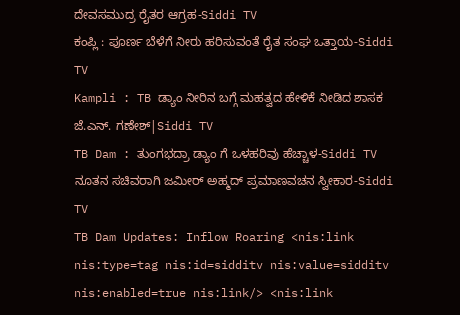ದೇವಸಮುದ್ರ ರೈತರ ಆಗ್ರಹ-Siddi TV
ಕಂಪ್ಲಿ : ಪೂರ್ಣ ಬೆಳೆಗೆ ನೀರು ಹರಿಸುವಂತೆ ರೈತ ಸಂಘ ಒತ್ತಾಯ-Siddi TV
Kampli : TB ಡ್ಯಾಂ ನೀರಿನ ಬಗ್ಗೆ ಮಹತ್ವದ ಹೇಳಿಕೆ ನೀಡಿದ ಶಾಸಕ ಜೆ.ಎನ್. ಗಣೇಶ್|Siddi TV
TB Dam : ತುಂಗಭದ್ರಾ ಡ್ಯಾಂ ಗೆ ಒಳಹರಿವು ಹೆಚ್ಚಾಳ-Siddi TV
ನೂತನ ಸಚಿವರಾಗಿ ಜಮೀರ್ ಅಹ್ಮದ್ ಪ್ರಮಾಣವಚನ ಸ್ವೀಕಾರ-Siddi TV
TB Dam Updates: Inflow Roaring <nis:link nis:type=tag nis:id=sidditv nis:value=sidditv nis:enabled=true nis:link/> <nis:link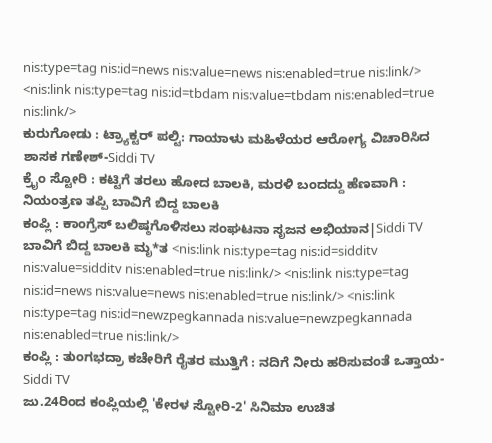nis:type=tag nis:id=news nis:value=news nis:enabled=true nis:link/> <nis:link nis:type=tag nis:id=tbdam nis:value=tbdam nis:enabled=true nis:link/>
ಕುರುಗೋಡು : ಟ್ರ್ಯಾಕ್ಟರ್ ಪಲ್ಟಿ: ಗಾಯಾಳು ಮಹಿಳೆಯರ ಆರೋಗ್ಯ ವಿಚಾರಿಸಿದ ಶಾಸಕ ಗಣೇಶ್-Siddi TV
ಕ್ರೈಂ ಸ್ಟೋರಿ : ಕಟ್ಟಿಗೆ ತರಲು ಹೋದ ಬಾಲಕಿ, ಮರಳಿ ಬಂದದ್ದು ಹೆಣವಾಗಿ : ನಿಯಂತ್ರಣ ತಪ್ಪಿ ಬಾವಿಗೆ ಬಿದ್ದ ಬಾಲಕಿ
ಕಂಪ್ಲಿ : ಕಾಂಗ್ರೆಸ್ ಬಲಿಷ್ಠಗೊಳಿಸಲು ಸಂಘಟನಾ ಸೃಜನ ಅಭಿಯಾನ|Siddi TV
ಬಾವಿಗೆ ಬಿದ್ದ ಬಾಲಕಿ ಮೃ*ತ <nis:link nis:type=tag nis:id=sidditv nis:value=sidditv nis:enabled=true nis:link/> <nis:link nis:type=tag nis:id=news nis:value=news nis:enabled=true nis:link/> <nis:link nis:type=tag nis:id=newzpegkannada nis:value=newzpegkannada nis:enabled=true nis:link/>
ಕಂಪ್ಲಿ : ತುಂಗಭದ್ರಾ ಕಚೇರಿಗೆ ರೈತರ ಮುತ್ತಿಗೆ : ನದಿಗೆ ನೀರು ಹರಿಸುವಂತೆ ಒತ್ತಾಯ-Siddi TV
ಜು.24ರಿಂದ ಕಂಪ್ಲಿಯಲ್ಲಿ 'ಕೇರಳ ಸ್ಟೋರಿ-2' ಸಿನಿಮಾ ಉಚಿತ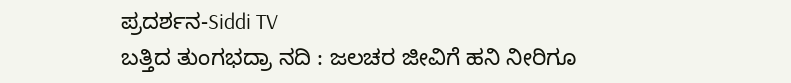ಪ್ರದರ್ಶನ-Siddi TV
ಬತ್ತಿದ ತುಂಗಭದ್ರಾ ನದಿ : ಜಲಚರ ಜೀವಿಗೆ ಹನಿ ನೀರಿಗೂ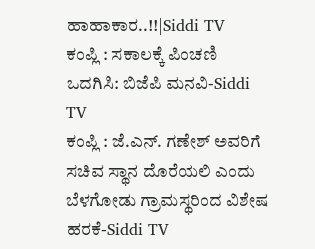ಹಾಹಾಕಾರ..!!|Siddi TV
ಕಂಪ್ಲಿ : ಸಕಾಲಕ್ಕೆ ಪಿಂಚಣಿ ಒದಗಿಸಿ: ಬಿಜೆಪಿ ಮನವಿ-Siddi TV
ಕಂಪ್ಲಿ : ಜೆ.ಎನ್. ಗಣೇಶ್ ಅವರಿಗೆ ಸಚಿವ ಸ್ಥಾನ ದೊರೆಯಲಿ ಎಂದು ಬೆಳಗೋಡು ಗ್ರಾಮಸ್ಥರಿಂದ ವಿಶೇಷ ಹರಕೆ-Siddi TV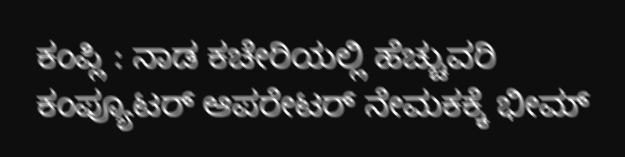ಕಂಪ್ಲಿ : ನಾಡ ಕಚೇರಿಯಲ್ಲಿ ಹೆಚ್ಚುವರಿ ಕಂಪ್ಯೂಟರ್‌ ಆಪರೇಟರ್ ನೇಮಕಕ್ಕೆ ಭೀಮ್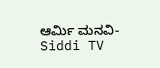ಆರ್ಮಿ ಮನವಿ-Siddi TV